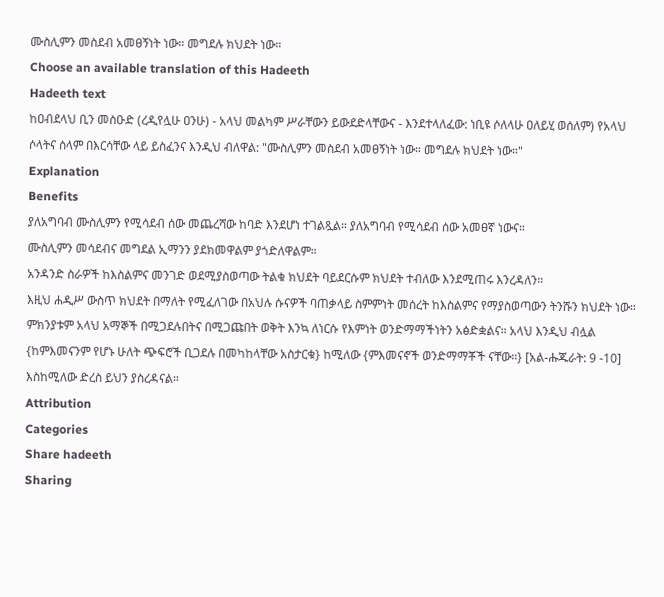ሙስሊምን መስደብ አመፀኝነት ነው። መግደሉ ክህደት ነው።
Choose an available translation of this Hadeeth
Hadeeth text
ከዐብደላህ ቢን መስዑድ (ረዲየሏሁ ዐንሁ) - አላህ መልካም ሥራቸውን ይውደድላቸውና - እንደተላለፈው: ነቢዩ ሶለላሁ ዐለይሂ ወሰለም) የአላህ ሶላትና ሰላም በእርሳቸው ላይ ይስፈንና እንዲህ ብለዋል: "ሙስሊምን መስደብ አመፀኝነት ነው። መግደሉ ክህደት ነው።"
Explanation
Benefits
ያለአግባብ ሙስሊምን የሚሳደብ ሰው መጨረሻው ከባድ እንደሆነ ተገልጿል። ያለአግባብ የሚሳደብ ሰው አመፀኛ ነውና።
ሙስሊምን መሳደብና መግደል ኢማንን ያደክመዋልም ያጎድለዋልም።
አንዳንድ ስራዎች ከእስልምና መንገድ ወደሚያስወጣው ትልቁ ክህደት ባይደርሱም ክህደት ተብለው እንደሚጠሩ እንረዳለን።
እዚህ ሐዲሥ ውስጥ ክህደት በማለት የሚፈለገው በአህሉ ሱናዎች ባጠቃላይ ስምምነት መሰረት ከእስልምና የማያስወጣውን ትንሹን ክህደት ነው። ምክንያቱም አላህ አማኞች በሚጋደሉበትና በሚጋጩበት ወቅት እንኳ ለነርሱ የእምነት ወንድማማችነትን አፅድቋልና። አላህ እንዲህ ብሏል {ከምእመናንም የሆኑ ሁለት ጭፍሮች ቢጋደሉ በመካከላቸው አስታርቁ} ከሚለው {ምእመናኖች ወንድማማቾች ናቸው።} [አል‐ሑጁራት: 9 ‐10] እስከሚለው ድረስ ይህን ያስረዳናል።
Attribution
Categories
Share hadeeth
Sharing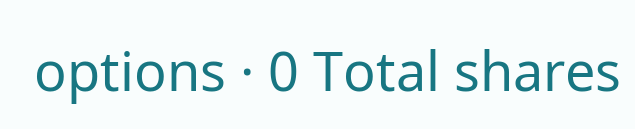options · 0 Total shares